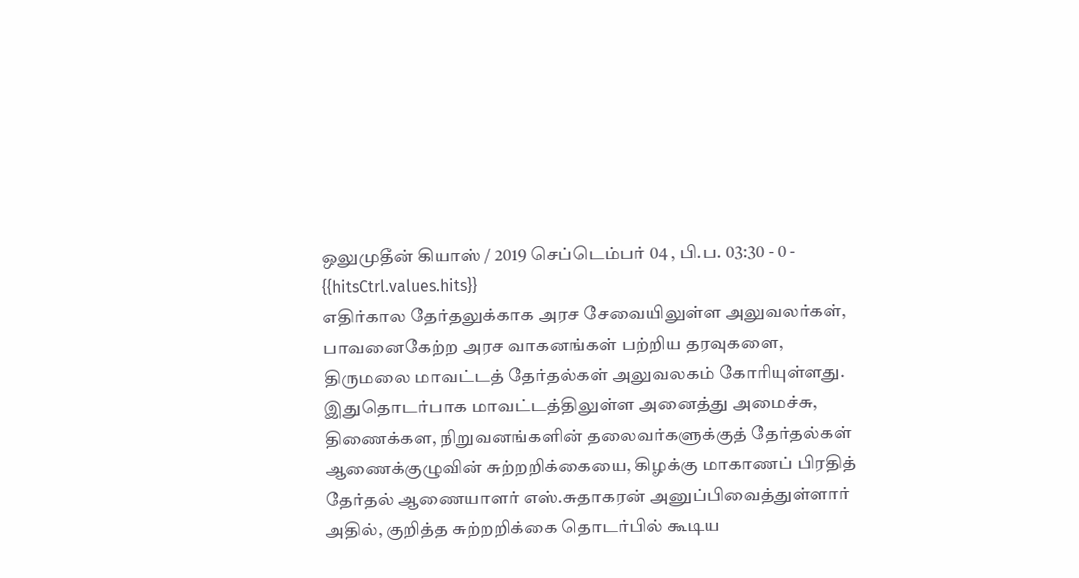ஒலுமுதீன் கியாஸ் / 2019 செப்டெம்பர் 04 , பி.ப. 03:30 - 0 - {{hitsCtrl.values.hits}}
எதிர்கால தேர்தலுக்காக அரச சேவையிலுள்ள அலுவலர்கள், பாவனைகேற்ற அரச வாகனங்கள் பற்றிய தரவுகளை, திருமலை மாவட்டத் தேர்தல்கள் அலுவலகம் கோரியுள்ளது.
இதுதொடர்பாக மாவட்டத்திலுள்ள அனைத்து அமைச்சு, திணைக்கள, நிறுவனங்களின் தலைவர்களுக்குத் தேர்தல்கள் ஆணைக்குழுவின் சுற்றறிக்கையை, கிழக்கு மாகாணப் பிரதித் தேர்தல் ஆணையாளர் எஸ்.சுதாகரன் அனுப்பிவைத்துள்ளார்
அதில், குறித்த சுற்றறிக்கை தொடர்பில் கூடிய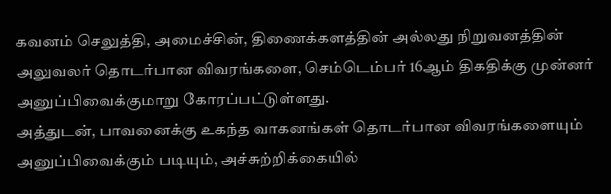கவனம் செலுத்தி, அமைச்சின், திணைக்களத்தின் அல்லது நிறுவனத்தின் அலுவலர் தொடர்பான விவரங்களை, செம்டெம்பர் 16ஆம் திகதிக்கு முன்னர் அனுப்பிவைக்குமாறு கோரப்பட்டுள்ளது.
அத்துடன், பாவனைக்கு உகந்த வாகனங்கள் தொடர்பான விவரங்களையும் அனுப்பிவைக்கும் படியும், அச்சுற்றிக்கையில்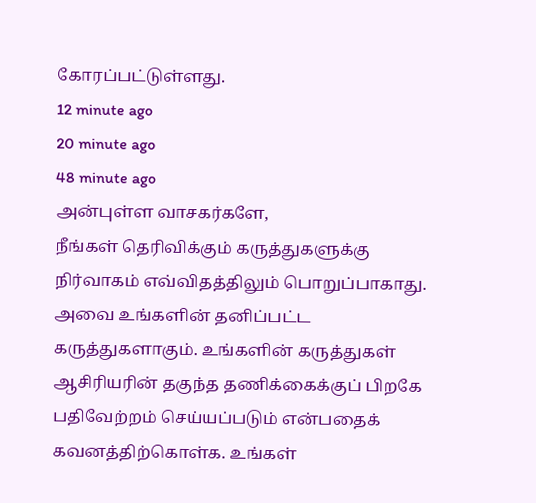கோரப்பட்டுள்ளது.
12 minute ago
20 minute ago
48 minute ago
அன்புள்ள வாசகர்களே,
நீங்கள் தெரிவிக்கும் கருத்துகளுக்கு நிர்வாகம் எவ்விதத்திலும் பொறுப்பாகாது. அவை உங்களின் தனிப்பட்ட கருத்துகளாகும். உங்களின் கருத்துகள் ஆசிரியரின் தகுந்த தணிக்கைக்குப் பிறகே பதிவேற்றம் செய்யப்படும் என்பதைக் கவனத்திற்கொள்க. உங்கள்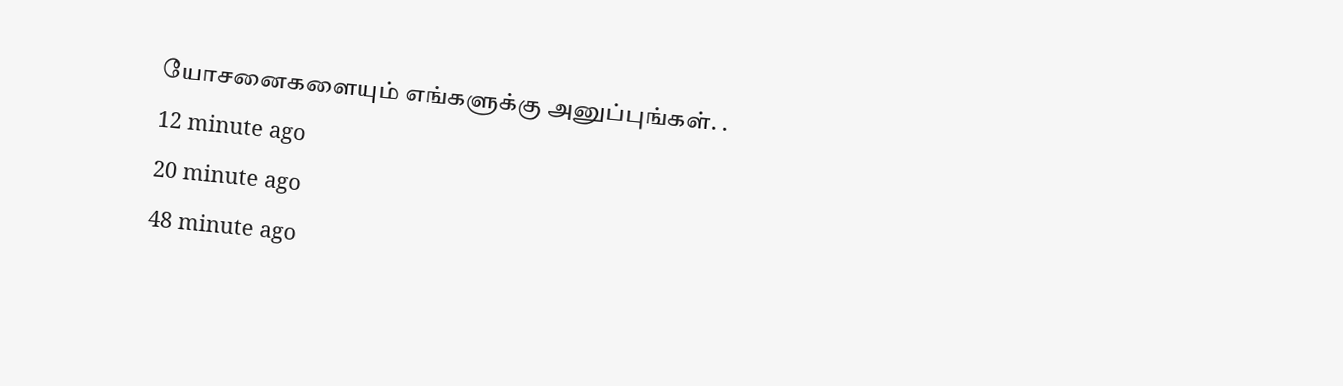யோசனைகளையும் எங்களுக்கு அனுப்புங்கள். .
12 minute ago
20 minute ago
48 minute ago